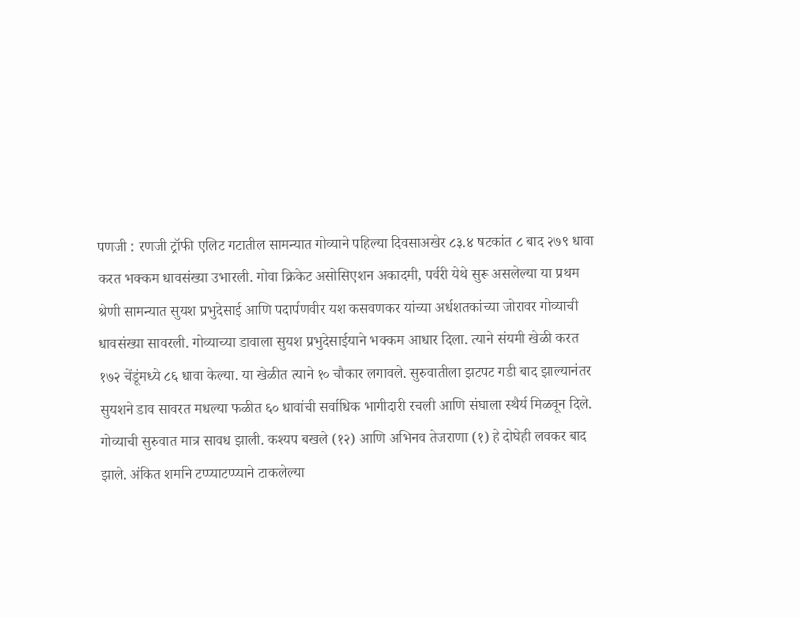पणजी : रणजी ट्रॉफी एलिट गटातील सामन्यात गोव्याने पहिल्या दिवसाअखेर ८३.४ षटकांत ८ बाद २७९ धावा करत भक्कम धावसंख्या उभारली. गोवा क्रिकेट असोसिएशन अकादमी, पर्वरी येथे सुरू असलेल्या या प्रथम श्रेणी सामन्यात सुयश प्रभुदेसाई आणि पदार्पणवीर यश कसवणकर यांच्या अर्धशतकांच्या जोरावर गोव्याची धावसंख्या सावरली. गोव्याच्या डावाला सुयश प्रभुदेसाईयाने भक्कम आधार दिला. त्याने संयमी खेळी करत १७२ चेंडूंमध्ये ८६ धावा केल्या. या खेळीत त्याने १० चौकार लगावले. सुरुवातीला झटपट गडी बाद झाल्यानंतर सुयशने डाव सावरत मधल्या फळीत ६० धावांची सर्वाधिक भागीदारी रचली आणि संघाला स्थैर्य मिळवून दिले.
गोव्याची सुरुवात मात्र सावध झाली. कश्यप बखले (१२) आणि अभिनव तेजराणा (१) हे दोघेही लवकर बाद झाले. अंकित शर्माने टप्प्याटप्प्याने टाकलेल्या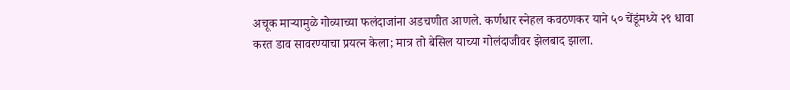अचूक माऱ्यामुळे गोव्याच्या फलंदाजांना अडचणीत आणले. कर्णधार स्नेहल कवठणकर याने ५० चेंडूंमध्ये २९ धावा करत डाव सावरण्याचा प्रयत्न केला; मात्र तो बेसिल याच्या गोलंदाजीवर झेलबाद झाला.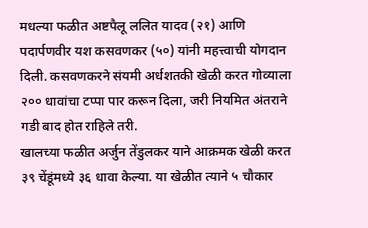मधल्या फळीत अष्टपैलू ललित यादव (२१) आणि पदार्पणवीर यश कसवणकर (५०) यांनी महत्त्वाची योगदान दिली. कसवणकरने संयमी अर्धशतकी खेळी करत गोव्याला २०० धावांचा टप्पा पार करून दिला, जरी नियमित अंतराने गडी बाद होत राहिले तरी.
खालच्या फळीत अर्जुन तेंडुलकर याने आक्रमक खेळी करत ३९ चेंडूंमध्ये ३६ धावा केल्या. या खेळीत त्याने ५ चौकार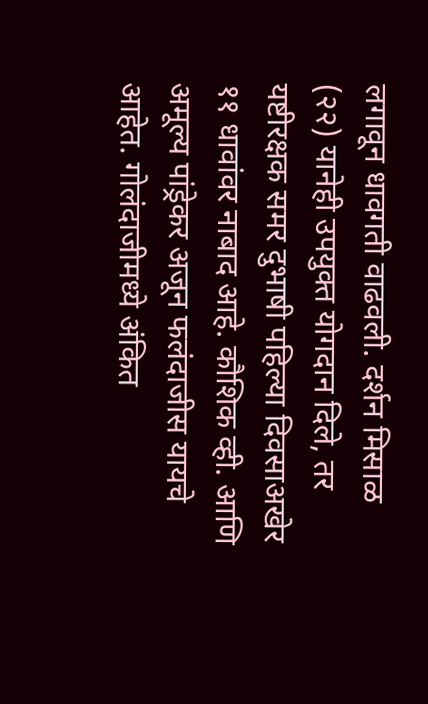लगावून धावगती वाढवली. दर्शन मिसाळ (२२) यानेही उपयुक्त योगदान दिले, तर यष्टीरक्षक समर दुभाषी पहिल्या दिवसाअखेर ११ धावांवर नाबाद आहे. कौशिक व्ही. आणि अमूल्य पांड्रेकर अजून फलंदाजीस यायचे आहेत. गोलंदाजीमध्ये अंकित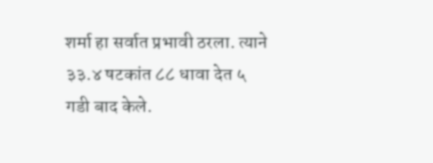शर्मा हा सर्वात प्रभावी ठरला. त्याने ३३.४ षटकांत ८८ धावा देत ५ गडी बाद केले.